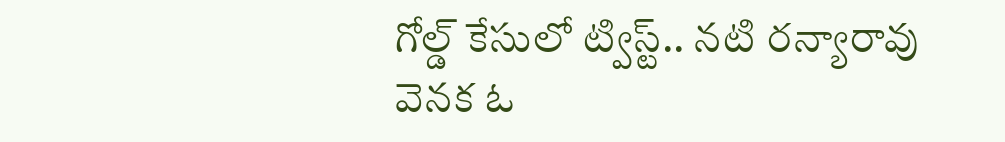గోల్డ్‌ కేసులో ట్విస్ట్‌.. నటి రన్యారావు వెనక ఓ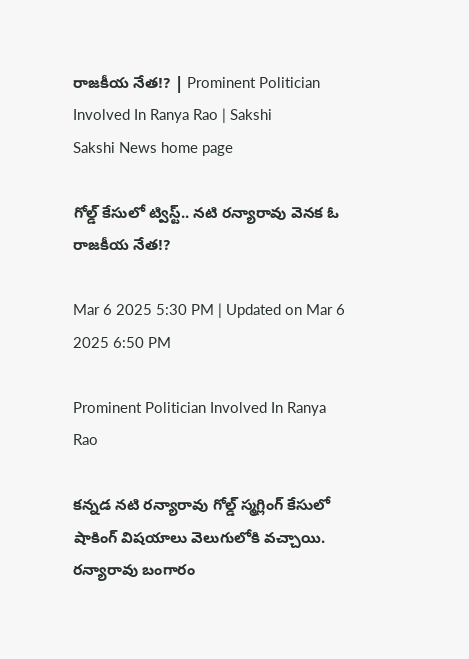రాజకీయ నేత!? | Prominent Politician Involved In Ranya Rao | Sakshi
Sakshi News home page

గోల్డ్‌ కేసులో ట్విస్ట్‌.. నటి రన్యారావు వెనక ఓ రాజకీయ నేత!?

Mar 6 2025 5:30 PM | Updated on Mar 6 2025 6:50 PM

Prominent Politician Involved In Ranya Rao

కన్నడ నటి రన్యారావు గోల్డ్‌ స్మగ్లింగ్‌ కేసులో షాకింగ్‌ విషయాలు వెలుగులోకి వచ్చాయి. రన్యారావు బంగారం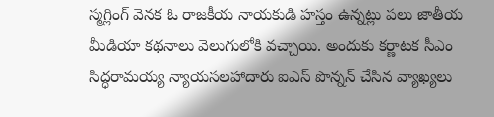స్మగ్లింగ్‌ వెనక ఓ రాజకీయ నాయకుడి హస్తం ఉన్నట్లు పలు జాతీయ మీడియా కథనాలు వెలుగులోకి వచ్చాయి. అందుకు కర్ణాటక సీఎం సిద్ధరామయ్య న్యాయసలహాదారు ఐఎస్‌ పొన్నన్‌ చేసిన వ్యాఖ్యలు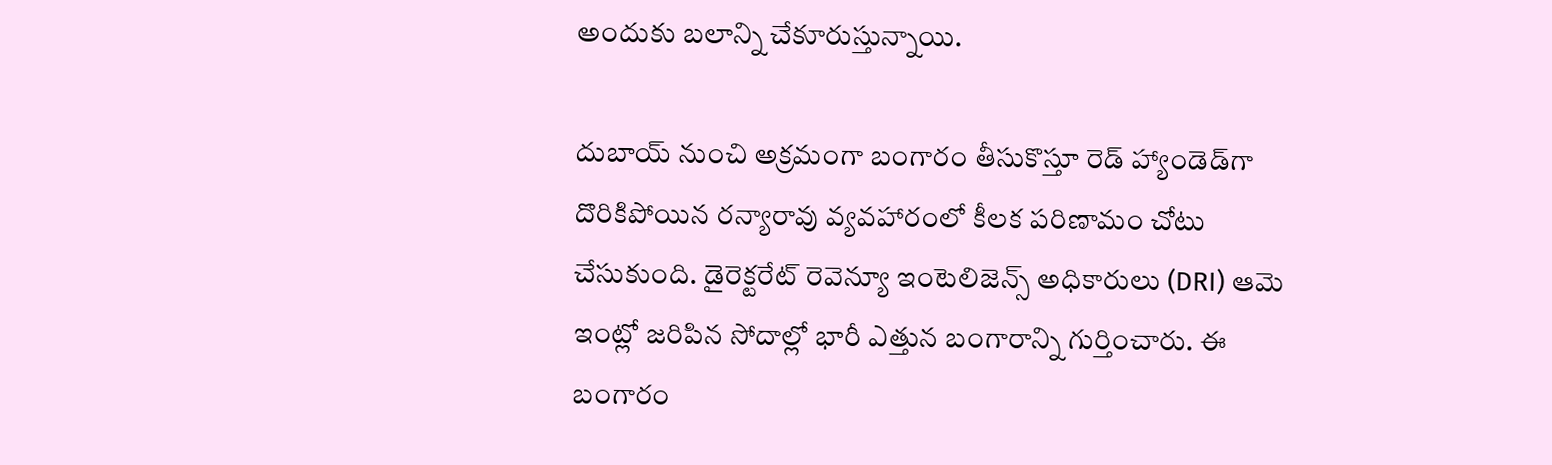అందుకు బలాన్ని చేకూరుస్తున్నాయి.

దుబాయ్‌ నుంచి అక్రమంగా బంగారం తీసుకొస్తూ రెడ్‌ హ్యాండెడ్‌గా దొరికిపోయిన రన్యారావు వ్యవహారంలో కీలక పరిణామం చోటు చేసుకుంది. డైరెక్టరేట్‌ రెవెన్యూ ఇంటెలిజెన్స్‌ అధికారులు (DRI) ఆమె ఇంట్లో జరిపిన సోదాల్లో భారీ ఎత్తున బంగారాన్ని గుర్తించారు. ఈ బంగారం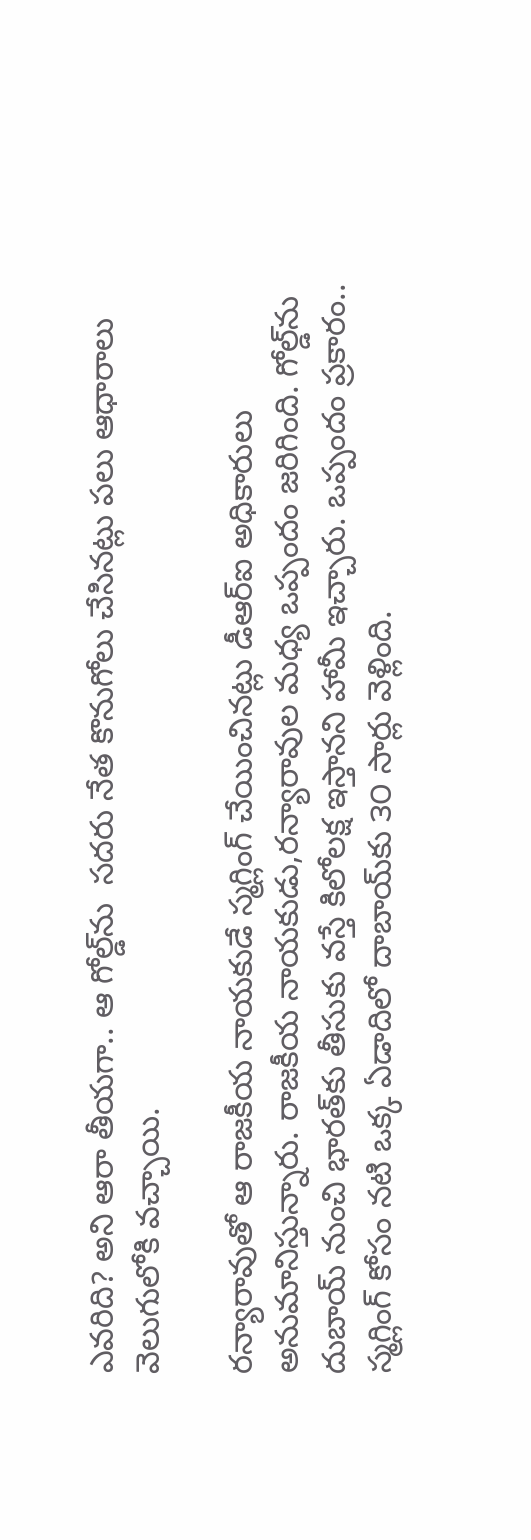ఎవరిది? అని ఆరా తీయగా.. ఆ గోల్డ్‌ను  సదరు నేత కొనుగోలు చేసినట్లు పలు ఆధారాలు వెలుగులోకి వచ్చాయి.

రన్యారావుతో ఆ రాజకీయ నాయకుడే స‍్మగ్లింగ్‌ చేయించినట్లు డీఆర్‌ఐ అధికారులు అనుమానిస్తున్నారు. రాజకీయ నాయకుడు,రన్యారావుల మధ్య ఒప్పందం జరిగింది. గోల్డ్‌ను దుబాయ్‌ నుంచి భారత్‌కు తీసుకు వస్తే కిలోలక్ష ఇస్తానని హామీ ఇచ్చారు. ఒప్పందం ప్రకారం.. స్మగ్లింగ్‌ కోసం నటి ఒక్క ఏడాదిలో దాబాయ్‌కు ౩౦ సార్లు వెళ్లింది.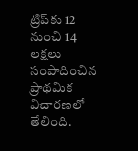ట్రిప్‌కు 12 నుంచి 14 లక్షలు సంపాదించిన ప్రాథమిక విచారణలో తేలింది.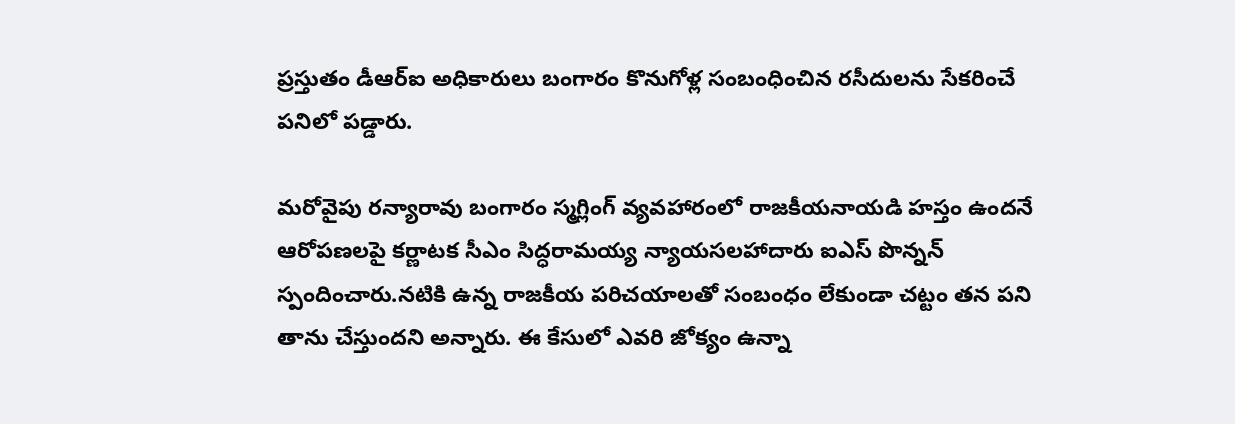ప్రస్తుతం డీఆర్‌ఐ అధికారులు బంగారం కొనుగోళ్ల సంబంధించిన రసీదులను సేకరించే పనిలో పడ్డారు.

మరోవైపు రన్యారావు బంగారం స్మగ్లింగ్‌ వ్యవహారంలో రాజకీయనాయడి హస్తం ఉందనే ఆరోపణలపై కర్ణాటక సీఎం సిద్ధరామయ్య న్యాయసలహాదారు ఐఎస్‌ పొన్నన్‌ స్పందించారు.నటికి ఉన్న రాజకీయ పరిచయాలతో సంబంధం లేకుండా చట్టం తన పని తాను చేస్తుందని అన్నారు. ఈ కేసులో ఎవరి జోక్యం ఉన్నా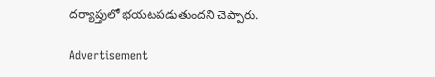దర్యాప్తులో భయటపడుతుందని చెప్పారు.

Advertisement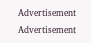Advertisement
Advertisement